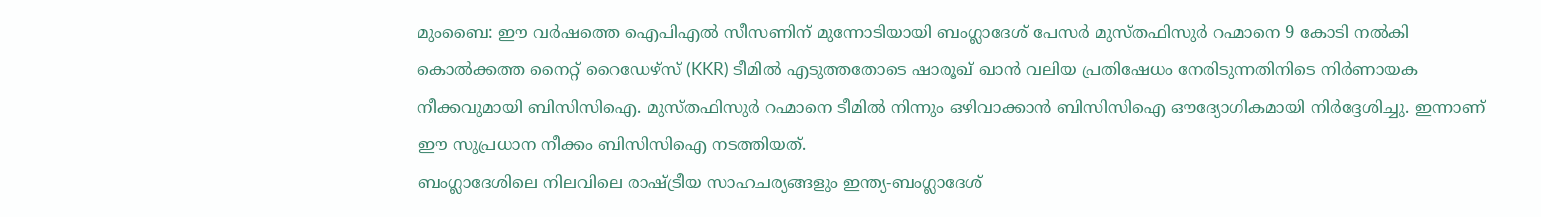മുംബൈ: ഈ വർഷത്തെ ഐപിഎൽ സീസണിന് മുന്നോടിയായി ബംഗ്ലാദേശ് പേസർ മുസ്തഫിസുർ റഹ്മാനെ 9 കോടി നൽകി കൊൽക്കത്ത നൈറ്റ് റൈഡേഴ്സ് (KKR) ടീമിൽ എടുത്തതോടെ ഷാരൂഖ് ഖാൻ വലിയ പ്രതിഷേധം നേരിടുന്നതിനിടെ നിർണായക നീക്കവുമായി ബിസിസിഐ. മുസ്തഫിസുർ റഹ്മാനെ ടീമിൽ നിന്നും ഒഴിവാക്കാൻ ബിസിസിഐ ഔദ്യോഗികമായി നിർദ്ദേശിച്ചു. ഇന്നാണ് ഈ സുപ്രധാന നീക്കം ബിസിസിഐ നടത്തിയത്.
ബംഗ്ലാദേശിലെ നിലവിലെ രാഷ്ട്രീയ സാഹചര്യങ്ങളും ഇന്ത്യ-ബംഗ്ലാദേശ്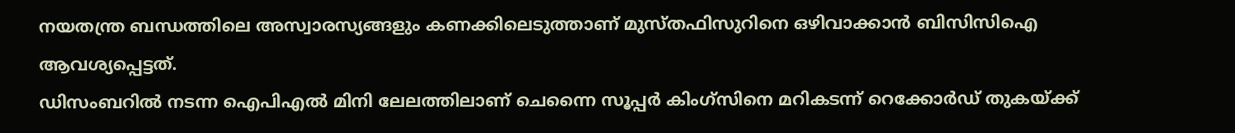നയതന്ത്ര ബന്ധത്തിലെ അസ്വാരസ്യങ്ങളും കണക്കിലെടുത്താണ് മുസ്തഫിസുറിനെ ഒഴിവാക്കാൻ ബിസിസിഐ ആവശ്യപ്പെട്ടത്.
ഡിസംബറിൽ നടന്ന ഐപിഎൽ മിനി ലേലത്തിലാണ് ചെന്നൈ സൂപ്പർ കിംഗ്സിനെ മറികടന്ന് റെക്കോർഡ് തുകയ്ക്ക്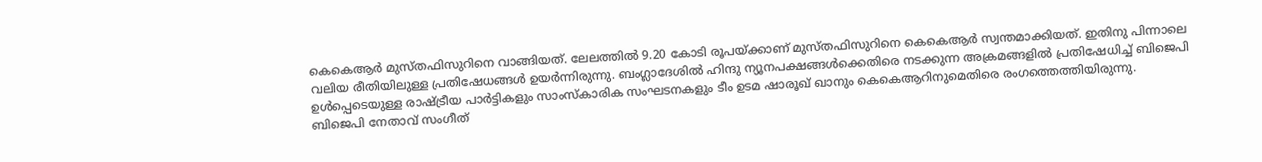കെകെആർ മുസ്തഫിസുറിനെ വാങ്ങിയത്. ലേലത്തിൽ 9.20 കോടി രൂപയ്ക്കാണ് മുസ്തഫിസുറിനെ കെകെആർ സ്വന്തമാക്കിയത്. ഇതിനു പിന്നാലെ വലിയ രീതിയിലുള്ള പ്രതിഷേധങ്ങൾ ഉയർന്നിരുന്നു. ബംഗ്ലാദേശിൽ ഹിന്ദു ന്യൂനപക്ഷങ്ങൾക്കെതിരെ നടക്കുന്ന അക്രമങ്ങളിൽ പ്രതിഷേധിച്ച് ബിജെപി ഉൾപ്പെടെയുള്ള രാഷ്ട്രീയ പാർട്ടികളും സാംസ്കാരിക സംഘടനകളും ടീം ഉടമ ഷാരൂഖ് ഖാനും കെകെആറിനുമെതിരെ രംഗത്തെത്തിയിരുന്നു. ബിജെപി നേതാവ് സംഗീത്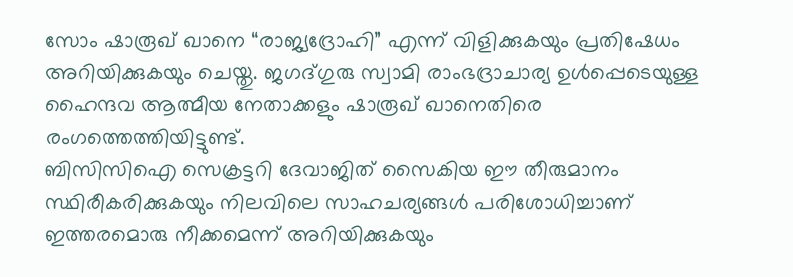സോം ഷാരൂഖ് ഖാനെ “രാജ്യദ്രോഹി” എന്ന് വിളിക്കുകയും പ്രതിഷേധം അറിയിക്കുകയും ചെയ്തു. ജഗദ്ഗുരു സ്വാമി രാംഭദ്രാചാര്യ ഉൾപ്പെടെയുള്ള ഹൈന്ദവ ആത്മീയ നേതാക്കളും ഷാരൂഖ് ഖാനെതിരെ രംഗത്തെത്തിയിട്ടുണ്ട്.
ബിസിസിഐ സെക്രട്ടറി ദേവാജിത് സൈകിയ ഈ തീരുമാനം സ്ഥിരീകരിക്കുകയും നിലവിലെ സാഹചര്യങ്ങൾ പരിശോധിച്ചാണ് ഇത്തരമൊരു നീക്കമെന്ന് അറിയിക്കുകയും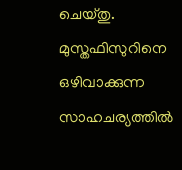ചെയ്തു. മുസ്തഫിസുറിനെ ഒഴിവാക്കുന്ന സാഹചര്യത്തിൽ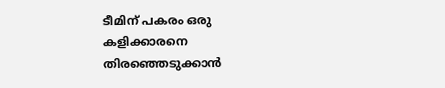ടീമിന് പകരം ഒരു കളിക്കാരനെ തിരഞ്ഞെടുക്കാൻ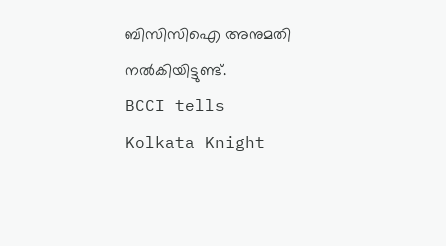ബിസിസിഐ അനുമതി നൽകിയിട്ടുണ്ട്.
BCCI tells Kolkata Knight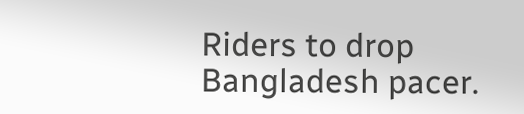Riders to drop Bangladesh pacer.